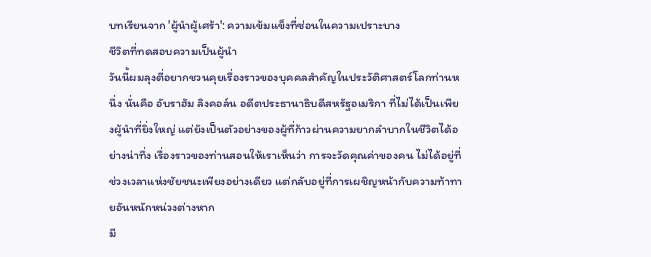บทเรียนจาก 'ผู้นำผู้เศร้า': ความเข้มแข็งที่ซ่อนในความเปราะบาง
ชีวิตที่ทดสอบความเป็นผู้นำ
วันนี้ผมลุงตี่อยากชวนคุยเรื่องราวของบุคคลสำคัญในประวัติศาสตร์โลกท่านหนึ่ง นั่นคือ อับราฮัม ลิงคอล์น อดีตประธานาธิบดีสหรัฐอเมริกา ที่ไม่ได้เป็นเพียงผู้นำที่ยิ่งใหญ่ แต่ยังเป็นตัวอย่างของผู้ที่ก้าวผ่านความยากลำบากในชีวิตได้อย่างน่าทึ่ง เรื่องราวของท่านสอนให้เราเห็นว่า การจะวัดคุณค่าของคน ไม่ได้อยู่ที่ช่วงเวลาแห่งชัยชนะเพียงอย่างเดียว แต่กลับอยู่ที่การเผชิญหน้ากับความท้าทายอันหนักหน่วงต่างหาก
มี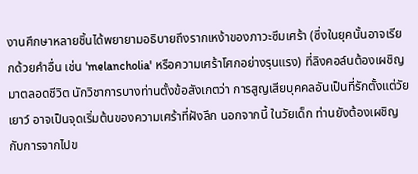งานศึกษาหลายชิ้นได้พยายามอธิบายถึงรากเหง้าของภาวะซึมเศร้า (ซึ่งในยุคนั้นอาจเรียกด้วยคำอื่น เช่น 'melancholia' หรือความเศร้าโศกอย่างรุนแรง) ที่ลิงคอล์นต้องเผชิญมาตลอดชีวิต นักวิชาการบางท่านตั้งข้อสังเกตว่า การสูญเสียบุคคลอันเป็นที่รักตั้งแต่วัยเยาว์ อาจเป็นจุดเริ่มต้นของความเศร้าที่ฝังลึก นอกจากนี้ ในวัยเด็ก ท่านยังต้องเผชิญกับการจากไปข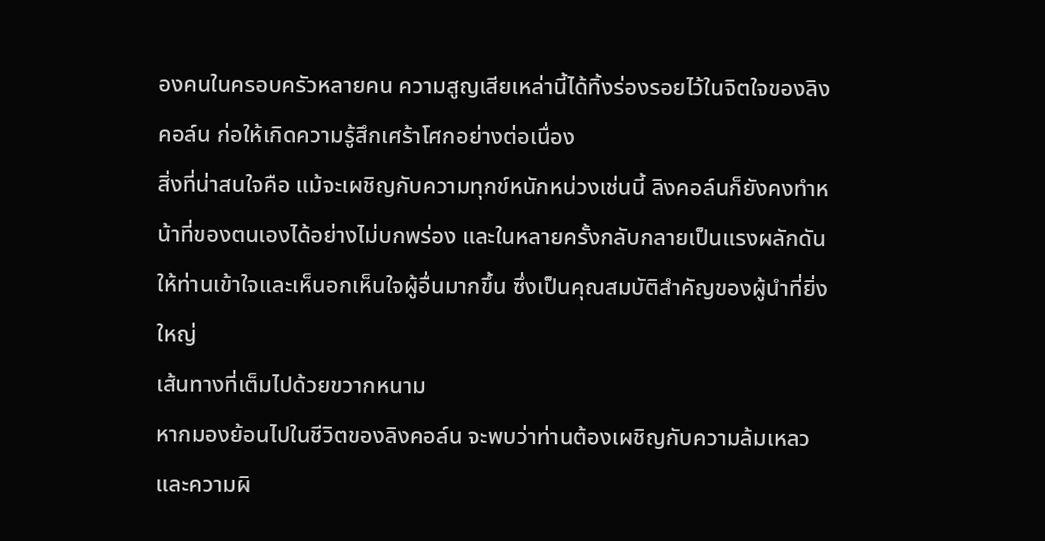องคนในครอบครัวหลายคน ความสูญเสียเหล่านี้ได้ทิ้งร่องรอยไว้ในจิตใจของลิงคอล์น ก่อให้เกิดความรู้สึกเศร้าโศกอย่างต่อเนื่อง
สิ่งที่น่าสนใจคือ แม้จะเผชิญกับความทุกข์หนักหน่วงเช่นนี้ ลิงคอล์นก็ยังคงทำหน้าที่ของตนเองได้อย่างไม่บกพร่อง และในหลายครั้งกลับกลายเป็นแรงผลักดันให้ท่านเข้าใจและเห็นอกเห็นใจผู้อื่นมากขึ้น ซึ่งเป็นคุณสมบัติสำคัญของผู้นำที่ยิ่งใหญ่
เส้นทางที่เต็มไปด้วยขวากหนาม
หากมองย้อนไปในชีวิตของลิงคอล์น จะพบว่าท่านต้องเผชิญกับความล้มเหลวและความผิ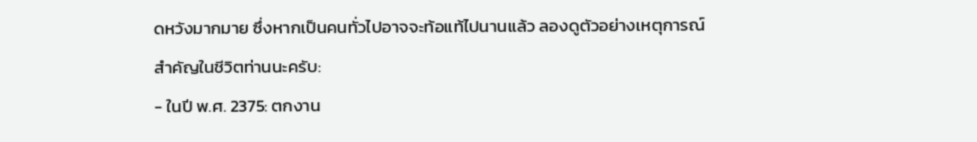ดหวังมากมาย ซึ่งหากเป็นคนทั่วไปอาจจะท้อแท้ไปนานแล้ว ลองดูตัวอย่างเหตุการณ์สำคัญในชีวิตท่านนะครับ:
- ในปี พ.ศ. 2375: ตกงาน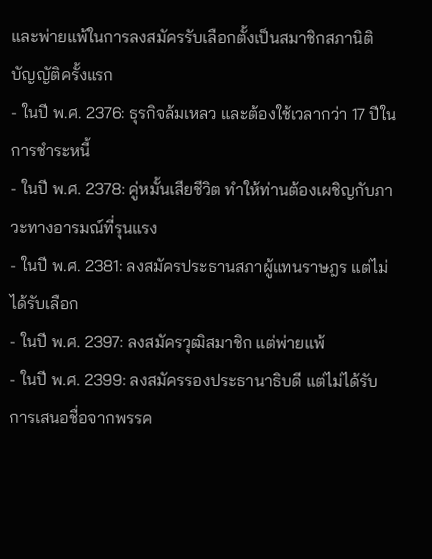และพ่ายแพ้ในการลงสมัครรับเลือกตั้งเป็นสมาชิกสภานิติบัญญัติครั้งแรก
- ในปี พ.ศ. 2376: ธุรกิจล้มเหลว และต้องใช้เวลากว่า 17 ปีในการชำระหนี้
- ในปี พ.ศ. 2378: คู่หมั้นเสียชีวิต ทำให้ท่านต้องเผชิญกับภาวะทางอารมณ์ที่รุนแรง
- ในปี พ.ศ. 2381: ลงสมัครประธานสภาผู้แทนราษฎร แต่ไม่ได้รับเลือก
- ในปี พ.ศ. 2397: ลงสมัครวุฒิสมาชิก แต่พ่ายแพ้
- ในปี พ.ศ. 2399: ลงสมัครรองประธานาธิบดี แต่ไม่ได้รับการเสนอชื่อจากพรรค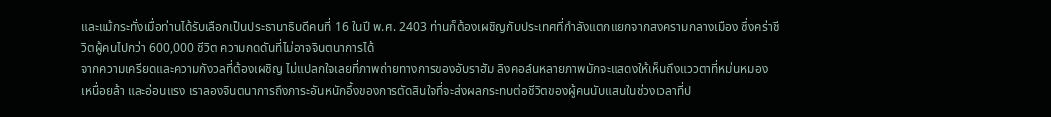และแม้กระทั่งเมื่อท่านได้รับเลือกเป็นประธานาธิบดีคนที่ 16 ในปี พ.ศ. 2403 ท่านก็ต้องเผชิญกับประเทศที่กำลังแตกแยกจากสงครามกลางเมือง ซึ่งคร่าชีวิตผู้คนไปกว่า 600,000 ชีวิต ความกดดันที่ไม่อาจจินตนาการได้
จากความเครียดและความกังวลที่ต้องเผชิญ ไม่แปลกใจเลยที่ภาพถ่ายทางการของอับราฮัม ลิงคอล์นหลายภาพมักจะแสดงให้เห็นถึงแววตาที่หม่นหมอง เหนื่อยล้า และอ่อนแรง เราลองจินตนาการถึงภาระอันหนักอึ้งของการตัดสินใจที่จะส่งผลกระทบต่อชีวิตของผู้คนนับแสนในช่วงเวลาที่ป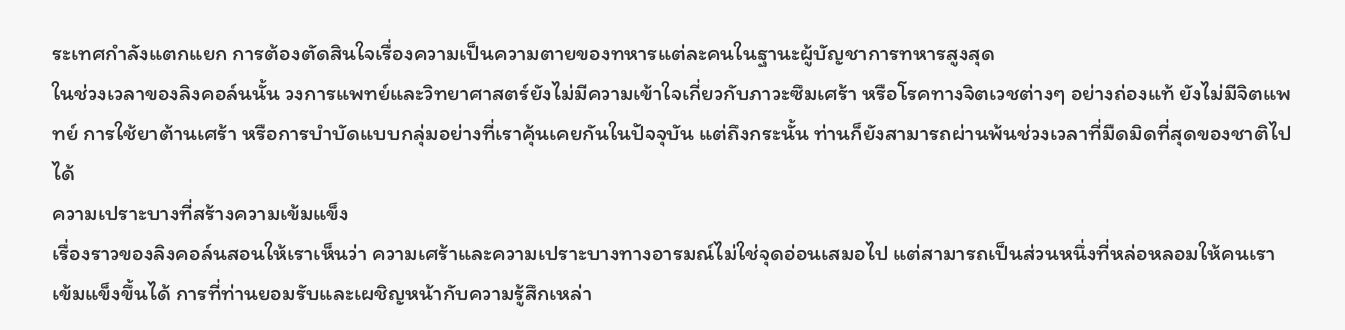ระเทศกำลังแตกแยก การต้องตัดสินใจเรื่องความเป็นความตายของทหารแต่ละคนในฐานะผู้บัญชาการทหารสูงสุด
ในช่วงเวลาของลิงคอล์นนั้น วงการแพทย์และวิทยาศาสตร์ยังไม่มีความเข้าใจเกี่ยวกับภาวะซึมเศร้า หรือโรคทางจิตเวชต่างๆ อย่างถ่องแท้ ยังไม่มีจิตแพทย์ การใช้ยาต้านเศร้า หรือการบำบัดแบบกลุ่มอย่างที่เราคุ้นเคยกันในปัจจุบัน แต่ถึงกระนั้น ท่านก็ยังสามารถผ่านพ้นช่วงเวลาที่มืดมิดที่สุดของชาติไปได้
ความเปราะบางที่สร้างความเข้มแข็ง
เรื่องราวของลิงคอล์นสอนให้เราเห็นว่า ความเศร้าและความเปราะบางทางอารมณ์ไม่ใช่จุดอ่อนเสมอไป แต่สามารถเป็นส่วนหนึ่งที่หล่อหลอมให้คนเราเข้มแข็งขึ้นได้ การที่ท่านยอมรับและเผชิญหน้ากับความรู้สึกเหล่า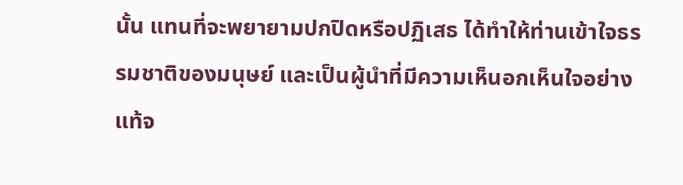นั้น แทนที่จะพยายามปกปิดหรือปฏิเสธ ได้ทำให้ท่านเข้าใจธรรมชาติของมนุษย์ และเป็นผู้นำที่มีความเห็นอกเห็นใจอย่างแท้จ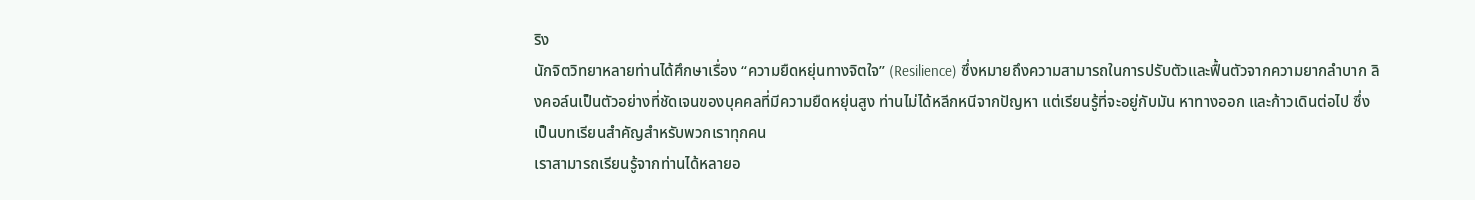ริง
นักจิตวิทยาหลายท่านได้ศึกษาเรื่อง “ความยืดหยุ่นทางจิตใจ” (Resilience) ซึ่งหมายถึงความสามารถในการปรับตัวและฟื้นตัวจากความยากลำบาก ลิงคอล์นเป็นตัวอย่างที่ชัดเจนของบุคคลที่มีความยืดหยุ่นสูง ท่านไม่ได้หลีกหนีจากปัญหา แต่เรียนรู้ที่จะอยู่กับมัน หาทางออก และก้าวเดินต่อไป ซึ่งเป็นบทเรียนสำคัญสำหรับพวกเราทุกคน
เราสามารถเรียนรู้จากท่านได้หลายอ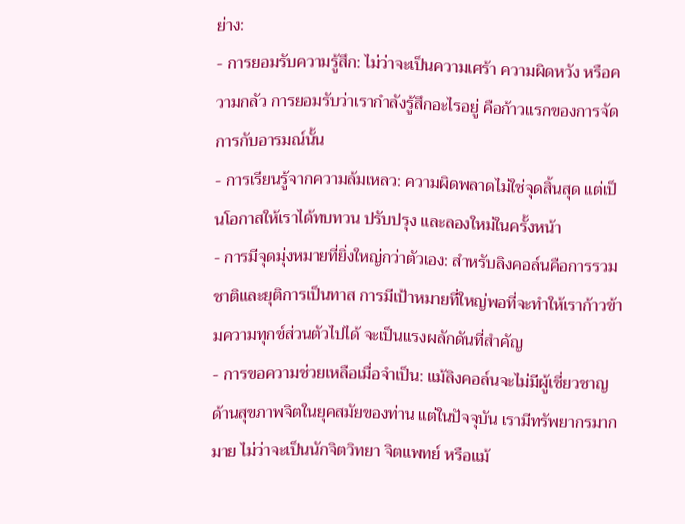ย่าง:
- การยอมรับความรู้สึก: ไม่ว่าจะเป็นความเศร้า ความผิดหวัง หรือความกลัว การยอมรับว่าเรากำลังรู้สึกอะไรอยู่ คือก้าวแรกของการจัดการกับอารมณ์นั้น
- การเรียนรู้จากความล้มเหลว: ความผิดพลาดไม่ใช่จุดสิ้นสุด แต่เป็นโอกาสให้เราได้ทบทวน ปรับปรุง และลองใหม่ในครั้งหน้า
- การมีจุดมุ่งหมายที่ยิ่งใหญ่กว่าตัวเอง: สำหรับลิงคอล์นคือการรวมชาติและยุติการเป็นทาส การมีเป้าหมายที่ใหญ่พอที่จะทำให้เราก้าวข้ามความทุกข์ส่วนตัวไปได้ จะเป็นแรงผลักดันที่สำคัญ
- การขอความช่วยเหลือเมื่อจำเป็น: แม้ลิงคอล์นจะไม่มีผู้เชี่ยวชาญด้านสุขภาพจิตในยุคสมัยของท่าน แต่ในปัจจุบัน เรามีทรัพยากรมากมาย ไม่ว่าจะเป็นนักจิตวิทยา จิตแพทย์ หรือแม้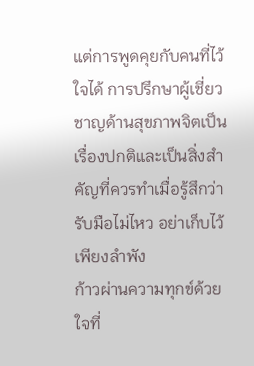แต่การพูดคุยกับคนที่ไว้ใจได้ การปรึกษาผู้เชี่ยวชาญด้านสุขภาพจิตเป็นเรื่องปกติและเป็นสิ่งสำคัญที่ควรทำเมื่อรู้สึกว่ารับมือไม่ไหว อย่าเก็บไว้เพียงลำพัง
ก้าวผ่านความทุกข์ด้วยใจที่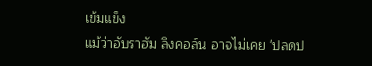เข้มแข็ง
แม้ว่าอับราฮัม ลิงคอล์น อาจไม่เคย 'ปลดป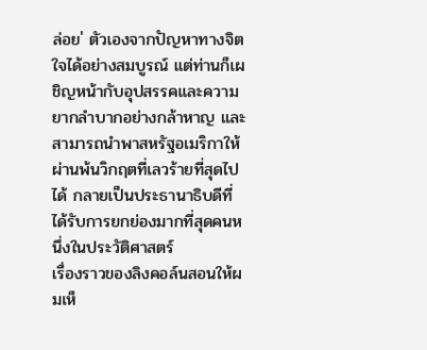ล่อย' ตัวเองจากปัญหาทางจิตใจได้อย่างสมบูรณ์ แต่ท่านก็เผชิญหน้ากับอุปสรรคและความยากลำบากอย่างกล้าหาญ และสามารถนำพาสหรัฐอเมริกาให้ผ่านพ้นวิกฤตที่เลวร้ายที่สุดไปได้ กลายเป็นประธานาธิบดีที่ได้รับการยกย่องมากที่สุดคนหนึ่งในประวัติศาสตร์
เรื่องราวของลิงคอล์นสอนให้ผมเห็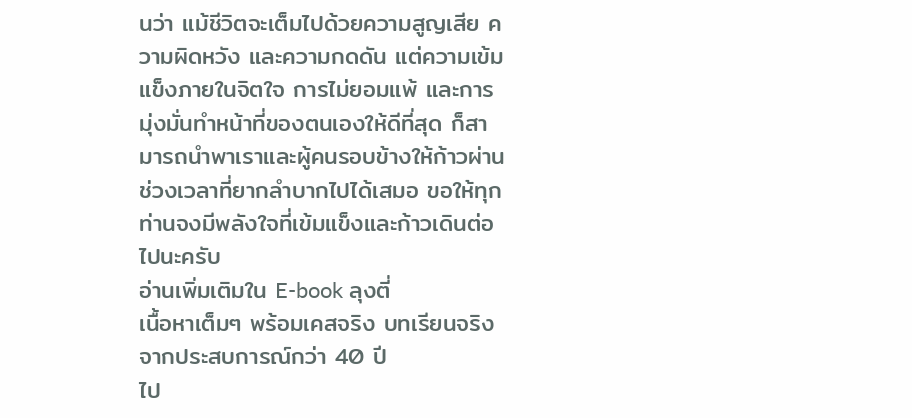นว่า แม้ชีวิตจะเต็มไปด้วยความสูญเสีย ความผิดหวัง และความกดดัน แต่ความเข้มแข็งภายในจิตใจ การไม่ยอมแพ้ และการมุ่งมั่นทำหน้าที่ของตนเองให้ดีที่สุด ก็สามารถนำพาเราและผู้คนรอบข้างให้ก้าวผ่านช่วงเวลาที่ยากลำบากไปได้เสมอ ขอให้ทุกท่านจงมีพลังใจที่เข้มแข็งและก้าวเดินต่อไปนะครับ
อ่านเพิ่มเติมใน E-book ลุงตี่
เนื้อหาเต็มๆ พร้อมเคสจริง บทเรียนจริง จากประสบการณ์กว่า 40 ปี
ไป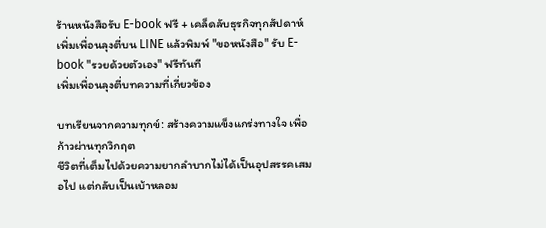ร้านหนังสือรับ E-book ฟรี + เคล็ดลับธุรกิจทุกสัปดาห์
เพิ่มเพื่อนลุงตี่บน LINE แล้วพิมพ์ "ขอหนังสือ" รับ E-book "รวยด้วยตัวเอง" ฟรีทันที
เพิ่มเพื่อนลุงตี่บทความที่เกี่ยวข้อง

บทเรียนจากความทุกข์: สร้างความแข็งแกร่งทางใจ เพื่อก้าวผ่านทุกวิกฤต
ชีวิตที่เต็มไปด้วยความยากลำบากไม่ได้เป็นอุปสรรคเสมอไป แต่กลับเป็นเบ้าหลอม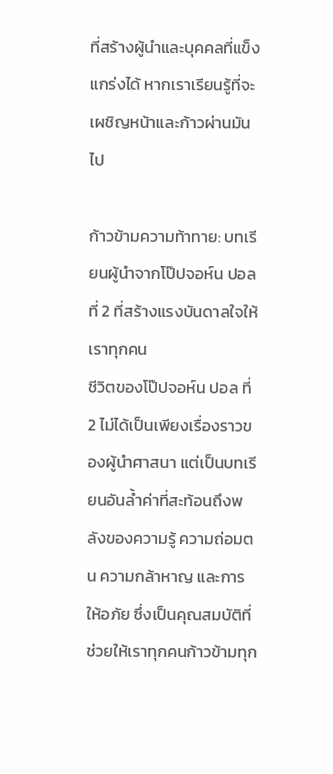ที่สร้างผู้นำและบุคคลที่แข็งแกร่งได้ หากเราเรียนรู้ที่จะเผชิญหน้าและก้าวผ่านมันไป

ก้าวข้ามความท้าทาย: บทเรียนผู้นำจากโป๊ปจอห์น ปอล ที่ 2 ที่สร้างแรงบันดาลใจให้เราทุกคน
ชีวิตของโป๊ปจอห์น ปอล ที่ 2 ไม่ได้เป็นเพียงเรื่องราวของผู้นำศาสนา แต่เป็นบทเรียนอันล้ำค่าที่สะท้อนถึงพลังของความรู้ ความถ่อมตน ความกล้าหาญ และการให้อภัย ซึ่งเป็นคุณสมบัติที่ช่วยให้เราทุกคนก้าวข้ามทุก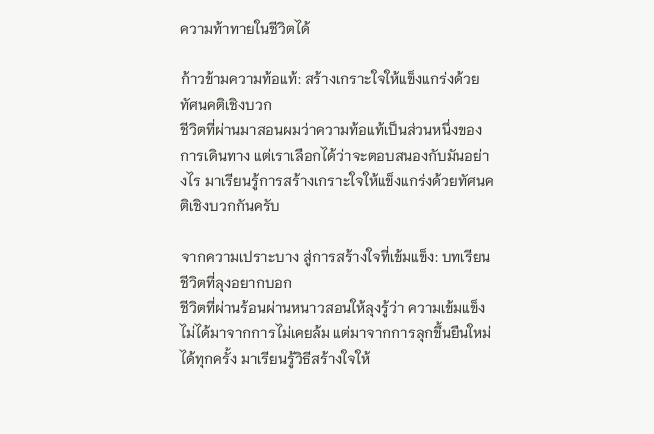ความท้าทายในชีวิตได้

ก้าวข้ามความท้อแท้: สร้างเกราะใจให้แข็งแกร่งด้วยทัศนคติเชิงบวก
ชีวิตที่ผ่านมาสอนผมว่าความท้อแท้เป็นส่วนหนึ่งของการเดินทาง แต่เราเลือกได้ว่าจะตอบสนองกับมันอย่างไร มาเรียนรู้การสร้างเกราะใจให้แข็งแกร่งด้วยทัศนคติเชิงบวกกันครับ

จากความเปราะบาง สู่การสร้างใจที่เข้มแข็ง: บทเรียนชีวิตที่ลุงอยากบอก
ชีวิตที่ผ่านร้อนผ่านหนาวสอนให้ลุงรู้ว่า ความเข้มแข็งไม่ได้มาจากการไม่เคยล้ม แต่มาจากการลุกขึ้นยืนใหม่ได้ทุกครั้ง มาเรียนรู้วิธีสร้างใจให้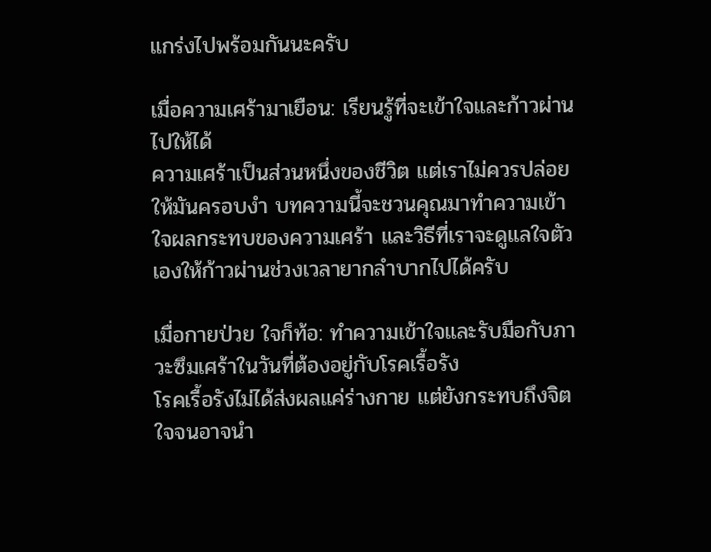แกร่งไปพร้อมกันนะครับ

เมื่อความเศร้ามาเยือน: เรียนรู้ที่จะเข้าใจและก้าวผ่านไปให้ได้
ความเศร้าเป็นส่วนหนึ่งของชีวิต แต่เราไม่ควรปล่อยให้มันครอบงำ บทความนี้จะชวนคุณมาทำความเข้าใจผลกระทบของความเศร้า และวิธีที่เราจะดูแลใจตัวเองให้ก้าวผ่านช่วงเวลายากลำบากไปได้ครับ

เมื่อกายป่วย ใจก็ท้อ: ทำความเข้าใจและรับมือกับภาวะซึมเศร้าในวันที่ต้องอยู่กับโรคเรื้อรัง
โรคเรื้อรังไม่ได้ส่งผลแค่ร่างกาย แต่ยังกระทบถึงจิตใจจนอาจนำ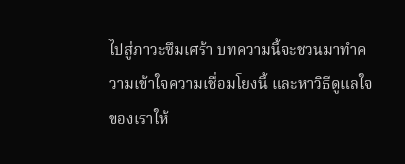ไปสู่ภาวะซึมเศร้า บทความนี้จะชวนมาทำความเข้าใจความเชื่อมโยงนี้ และหาวิธีดูแลใจของเราให้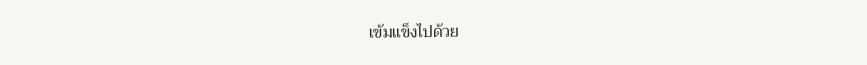เข้มแข็งไปด้วย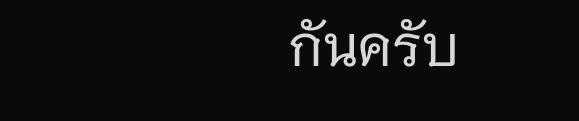กันครับ